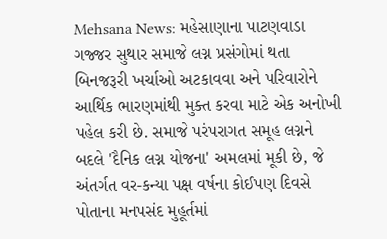Mehsana News: મહેસાણાના પાટણવાડા ગજ્જર સુથાર સમાજે લગ્ન પ્રસંગોમાં થતા બિનજરૂરી ખર્ચાઓ અટકાવવા અને પરિવારોને આર્થિક ભારણમાંથી મુક્ત કરવા માટે એક અનોખી પહેલ કરી છે. સમાજે પરંપરાગત સમૂહ લગ્નને બદલે 'દૈનિક લગ્ન યોજના' અમલમાં મૂકી છે, જે અંતર્ગત વર-કન્યા પક્ષ વર્ષના કોઈપણ દિવસે પોતાના મનપસંદ મુહૂર્તમાં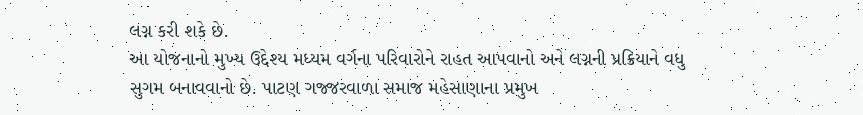લગ્ન કરી શકે છે.
આ યોજનાનો મુખ્ય ઉદ્દેશ્ય મધ્યમ વર્ગના પરિવારોને રાહત આપવાનો અને લગ્નની પ્રક્રિયાને વધુ સુગમ બનાવવાનો છે. પાટણ ગજ્જરવાળા સમાજ મહેસાણાના પ્રમુખ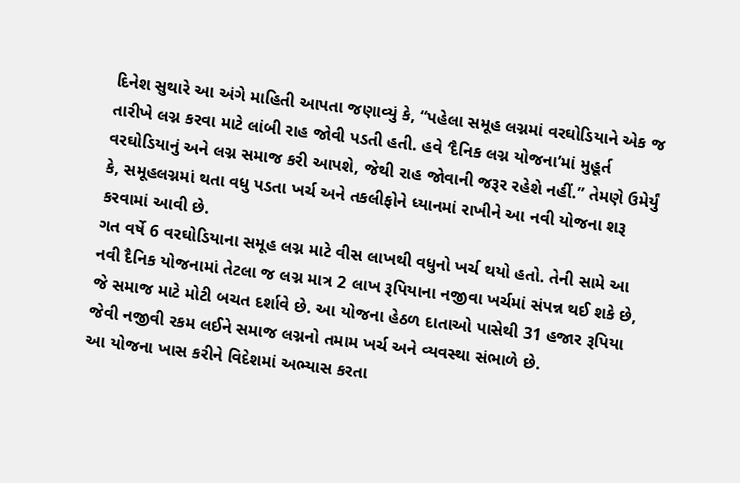દિનેશ સુથારે આ અંગે માહિતી આપતા જણાવ્યું કે, “પહેલા સમૂહ લગ્નમાં વરઘોડિયાને એક જ તારીખે લગ્ન કરવા માટે લાંબી રાહ જોવી પડતી હતી. હવે ‘દૈનિક લગ્ન યોજના’માં મુહૂર્ત વરઘોડિયાનું અને લગ્ન સમાજ કરી આપશે, જેથી રાહ જોવાની જરૂર રહેશે નહીં.” તેમણે ઉમેર્યું કે, સમૂહલગ્નમાં થતા વધુ પડતા ખર્ચ અને તકલીફોને ધ્યાનમાં રાખીને આ નવી યોજના શરૂ કરવામાં આવી છે.
ગત વર્ષે 6 વરઘોડિયાના સમૂહ લગ્ન માટે વીસ લાખથી વધુનો ખર્ચ થયો હતો. તેની સામે આ નવી દૈનિક યોજનામાં તેટલા જ લગ્ન માત્ર 2 લાખ રૂપિયાના નજીવા ખર્ચમાં સંપન્ન થઈ શકે છે, જે સમાજ માટે મોટી બચત દર્શાવે છે. આ યોજના હેઠળ દાતાઓ પાસેથી 31 હજાર રૂપિયા જેવી નજીવી રકમ લઈને સમાજ લગ્નનો તમામ ખર્ચ અને વ્યવસ્થા સંભાળે છે.
આ યોજના ખાસ કરીને વિદેશમાં અભ્યાસ કરતા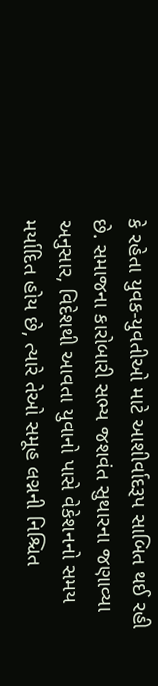કે રહેતા યુવક-યુવતીઓ માટે આશીર્વાદરૂપ સાબિત થઈ રહી છે. સમાજના કારોબારી સભ્ય જશવંત સુથારના જણાવ્યા અનુસાર, વિદેશથી આવતા યુવાનો પાસે વેકેશનનો સમય મર્યાદિત હોય છે, ત્યારે તેઓ સમૂહ લગ્નની નિશ્ચિત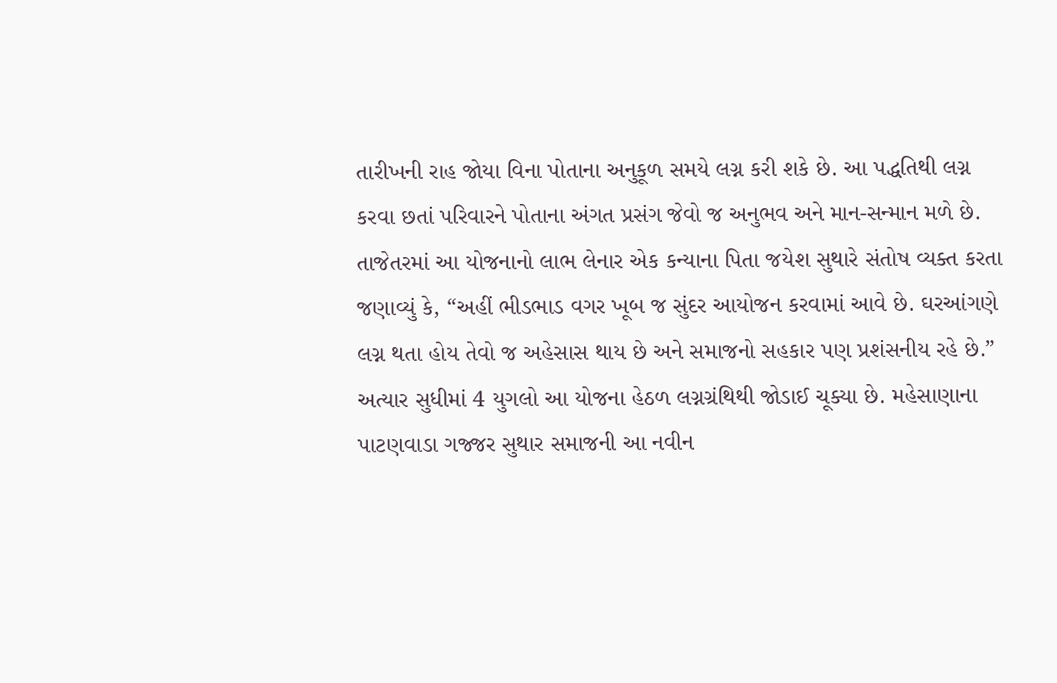તારીખની રાહ જોયા વિના પોતાના અનુકૂળ સમયે લગ્ન કરી શકે છે. આ પદ્ધતિથી લગ્ન કરવા છતાં પરિવારને પોતાના અંગત પ્રસંગ જેવો જ અનુભવ અને માન-સન્માન મળે છે.
તાજેતરમાં આ યોજનાનો લાભ લેનાર એક કન્યાના પિતા જયેશ સુથારે સંતોષ વ્યક્ત કરતા જણાવ્યું કે, “અહીં ભીડભાડ વગર ખૂબ જ સુંદર આયોજન કરવામાં આવે છે. ઘરઆંગણે લગ્ન થતા હોય તેવો જ અહેસાસ થાય છે અને સમાજનો સહકાર પણ પ્રશંસનીય રહે છે.” અત્યાર સુધીમાં 4 યુગલો આ યોજના હેઠળ લગ્નગ્રંથિથી જોડાઈ ચૂક્યા છે. મહેસાણાના પાટણવાડા ગજ્જર સુથાર સમાજની આ નવીન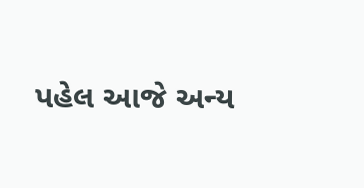પહેલ આજે અન્ય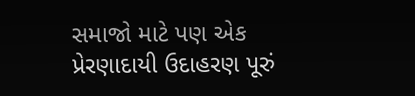સમાજો માટે પણ એક પ્રેરણાદાયી ઉદાહરણ પૂરું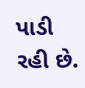પાડી રહી છે.